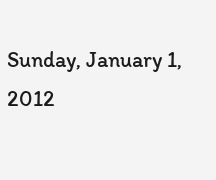Sunday, January 1, 2012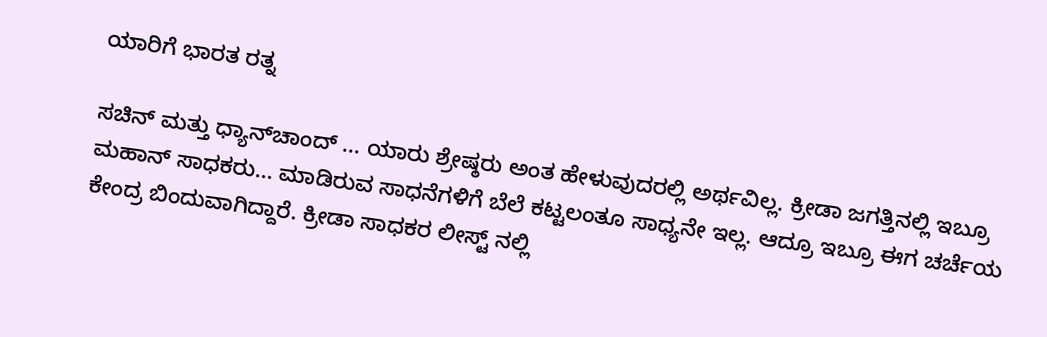ಯಾರಿಗೆ ಭಾರತ ರತ್ನ

ಸಚಿನ್‌ ಮತ್ತು ಧ್ಯಾನ್‌ಚಾಂದ್‌ ... ಯಾರು ಶ್ರೇಷ್ಠರು ಅಂತ ಹೇಳುವುದರಲ್ಲಿ ಅರ್ಥವಿಲ್ಲ. ಕ್ರೀಡಾ ಜಗತ್ತಿನಲ್ಲಿ ಇಬ್ರೂ ಮಹಾನ್‌ ಸಾಧಕರು... ಮಾಡಿರುವ ಸಾಧನೆಗಳಿಗೆ ಬೆಲೆ ಕಟ್ಟಲಂತೂ ಸಾಧ್ಯನೇ ಇಲ್ಲ. ಆದ್ರೂ ಇಬ್ರೂ ಈಗ ಚರ್ಚೆಯ ಕೇಂದ್ರ ಬಿಂದುವಾಗಿದ್ದಾರೆ. ಕ್ರೀಡಾ ಸಾಧಕರ ಲೀಸ್ಟ್‌ ನಲ್ಲಿ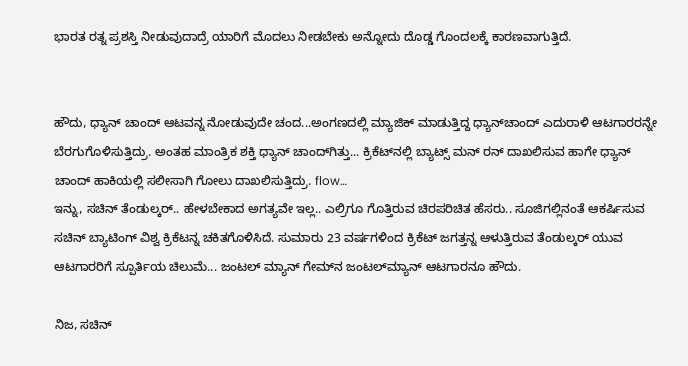ಭಾರತ ರತ್ನ ಪ್ರಶಸ್ತಿ ನೀಡುವುದಾದ್ರೆ ಯಾರಿಗೆ ಮೊದಲು ನೀಡಬೇಕು ಅನ್ನೋದು ದೊಡ್ಡ ಗೊಂದಲಕ್ಕೆ ಕಾರಣವಾಗುತ್ತಿದೆ.


ಹೌದು, ಧ್ಯಾನ್‌ ಚಾಂದ್‌ ಆಟವನ್ನ ನೋಡುವುದೇ ಚಂದ...ಅಂಗಣದಲ್ಲಿ ಮ್ಯಾಜಿಕ್‌ ಮಾಡುತ್ತಿದ್ದ ಧ್ಯಾನ್‌ಚಾಂದ್‌ ಎದುರಾಳಿ ಆಟಗಾರರನ್ನೇ ಬೆರಗುಗೊಳಿಸುತ್ತಿದ್ರು. ಅಂತಹ ಮಾಂತ್ರಿಕ ಶಕ್ತಿ ಧ್ಯಾನ್‌ ಚಾಂದ್‌ಗಿತ್ತು... ಕ್ರಿಕೆಟ್‌ನಲ್ಲಿ ಬ್ಯಾಟ್ಸ್‌ ಮನ್‌ ರನ್‌ ದಾಖಲಿಸುವ ಹಾಗೇ ಧ್ಯಾನ್‌ ಚಾಂದ್‌ ಹಾಕಿಯಲ್ಲಿ ಸಲೀಸಾಗಿ ಗೋಲು ದಾಖಲಿಸುತ್ತಿದ್ರು. flow…
ಇನ್ನು, ಸಚಿನ್‌ ತೆಂಡುಲ್ಕರ್‌.. ಹೇಳಬೇಕಾದ ಅಗತ್ಯವೇ ಇಲ್ಲ.. ಎಲ್ರಿಗೂ ಗೊತ್ತಿರುವ ಚಿರಪರಿಚಿತ ಹೆಸರು.. ಸೂಜಿಗಲ್ಲಿನಂತೆ ಆಕರ್ಷಿಸುವ ಸಚಿನ್ ಬ್ಯಾಟಿಂಗ್‌ ವಿಶ್ವ ಕ್ರಿಕೆಟನ್ನ ಚಕಿತಗೊಳಿಸಿದೆ. ಸುಮಾರು 23 ವರ್ಷಗಳಿಂದ ಕ್ರಿಕೆಟ್‌ ಜಗತ್ತನ್ನ ಆಳುತ್ತಿರುವ ತೆಂಡುಲ್ಕರ್‌ ಯುವ ಆಟಗಾರರಿಗೆ ಸ್ಪೂರ್ತಿಯ ಚಿಲುಮೆ... ಜಂಟಲ್‌ ಮ್ಯಾನ್‌ ಗೇಮ್‌ನ ಜಂಟಲ್‌ಮ್ಯಾನ್‌ ಆಟಗಾರನೂ ಹೌದು.

ನಿಜ, ಸಚಿನ್‌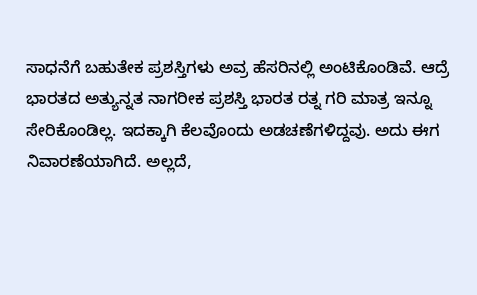ಸಾಧನೆಗೆ ಬಹುತೇಕ ಪ್ರಶಸ್ತಿಗಳು ಅವ್ರ ಹೆಸರಿನಲ್ಲಿ ಅಂಟಿಕೊಂಡಿವೆ. ಆದ್ರೆ ಭಾರತದ ಅತ್ಯುನ್ನತ ನಾಗರೀಕ ಪ್ರಶಸ್ತಿ ಭಾರತ ರತ್ನ ಗರಿ ಮಾತ್ರ ಇನ್ನೂ ಸೇರಿಕೊಂಡಿಲ್ಲ. ಇದಕ್ಕಾಗಿ ಕೆಲವೊಂದು ಅಡಚಣೆಗಳಿದ್ದವು. ಅದು ಈಗ ನಿವಾರಣೆಯಾಗಿದೆ. ಅಲ್ಲದೆ,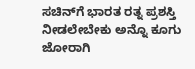ಸಚಿನ್‌ಗೆ ಭಾರತ ರತ್ನ ಪ್ರಶಸ್ತಿ ನೀಡಲೇಬೇಕು ಅನ್ನೊ ಕೂಗು ಜೋರಾಗಿ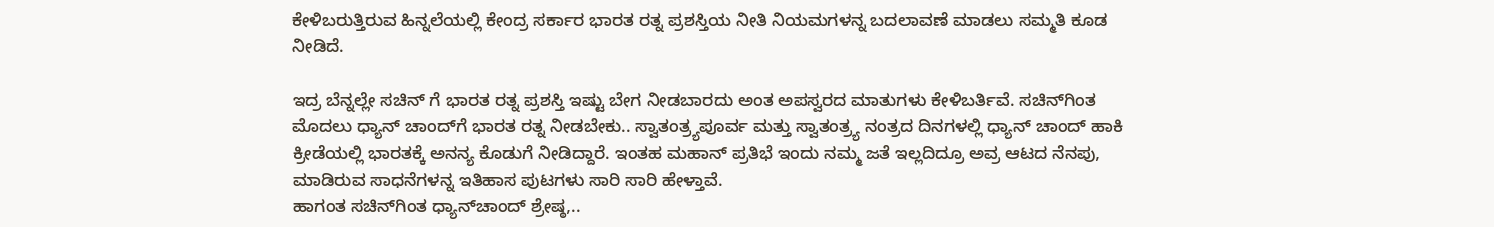ಕೇಳಿಬರುತ್ತಿರುವ ಹಿನ್ನಲೆಯಲ್ಲಿ ಕೇಂದ್ರ ಸರ್ಕಾರ ಭಾರತ ರತ್ನ ಪ್ರಶಸ್ತಿಯ ನೀತಿ ನಿಯಮಗಳನ್ನ ಬದಲಾವಣೆ ಮಾಡಲು ಸಮ್ಮತಿ ಕೂಡ ನೀಡಿದೆ.

ಇದ್ರ ಬೆನ್ನಲ್ಲೇ ಸಚಿನ್‌ ಗೆ ಭಾರತ ರತ್ನ ಪ್ರಶಸ್ತಿ ಇಷ್ಟು ಬೇಗ ನೀಡಬಾರದು ಅಂತ ಅಪಸ್ವರದ ಮಾತುಗಳು ಕೇಳಿಬರ್ತಿವೆ. ಸಚಿನ್‌ಗಿಂತ ಮೊದಲು ಧ್ಯಾನ್‌ ಚಾಂದ್‌ಗೆ ಭಾರತ ರತ್ನ ನೀಡಬೇಕು.. ಸ್ವಾತಂತ್ರ್ಯಪೂರ್ವ ಮತ್ತು ಸ್ವಾತಂತ್ರ್ಯ ನಂತ್ರದ ದಿನಗಳಲ್ಲಿ ಧ್ಯಾನ್‌ ಚಾಂದ್‌‌ ಹಾಕಿ ಕ್ರೀಡೆಯಲ್ಲಿ ಭಾರತಕ್ಕೆ ಅನನ್ಯ ಕೊಡುಗೆ ನೀಡಿದ್ದಾರೆ. ಇಂತಹ ಮಹಾನ್‌ ಪ್ರತಿಭೆ ಇಂದು ನಮ್ಮ ಜತೆ ಇಲ್ಲದಿದ್ರೂ ಅವ್ರ ಆಟದ ನೆನಪು, ಮಾಡಿರುವ ಸಾಧನೆಗಳನ್ನ ಇತಿಹಾಸ ಪುಟಗಳು ಸಾರಿ ಸಾರಿ ಹೇಳ್ತಾವೆ.
ಹಾಗಂತ ಸಚಿನ್‌ಗಿಂತ ಧ್ಯಾನ್‌ಚಾಂದ್‌ ಶ್ರೇಷ್ಠ,..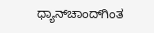ಧ್ಯಾನ್‌ಚಾಂದ್‌ಗಿಂತ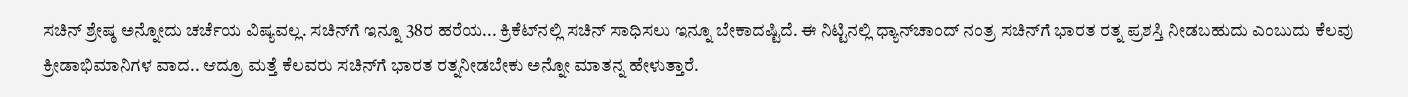ಸಚಿನ್‌ ಶ್ರೇಷ್ಠ ಅನ್ನೋದು ಚರ್ಚೆಯ ವಿಷ್ಯವಲ್ಲ. ಸಚಿನ್‌ಗೆ ಇನ್ನೂ 38ರ ಹರೆಯ... ಕ್ರಿಕೆಟ್‌ನಲ್ಲಿ ಸಚಿನ್‌ ಸಾಧಿಸಲು ಇನ್ನೂ ಬೇಕಾದಷ್ಟಿದೆ. ಈ ನಿಟ್ಟಿನಲ್ಲಿ ಧ್ಯಾನ್‌ಚಾಂದ್‌ ನಂತ್ರ ಸಚಿನ್‌ಗೆ ಭಾರತ ರತ್ನ ಪ್ರಶಸ್ತಿ ನೀಡಬಹುದು ಎಂಬುದು ಕೆಲವು ಕ್ರೀಡಾಭಿಮಾನಿಗಳ ವಾದ.. ಆದ್ರೂ ಮತ್ತೆ ಕೆಲವರು ಸಚಿನ್‌ಗೆ ಭಾರತ ರತ್ನನೀಡಬೇಕು ಅನ್ನೋ ಮಾತನ್ನ ಹೇಳುತ್ತಾರೆ.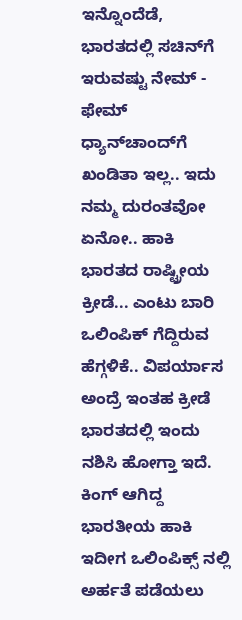ಇನ್ನೊಂದೆಡೆ, ಭಾರತದಲ್ಲಿ ಸಚಿನ್‌ಗೆ ಇರುವಷ್ಟು ನೇಮ್‌ - ಫೇಮ್‌ ಧ್ಯಾನ್‌ಚಾಂದ್‌ಗೆ ಖಂಡಿತಾ ಇಲ್ಲ.. ಇದು ನಮ್ಮ ದುರಂತವೋ ಏನೋ.. ಹಾಕಿ ಭಾರತದ ರಾಷ್ಟ್ರೀಯ ಕ್ರೀಡೆ... ಎಂಟು ಬಾರಿ ಒಲಿಂಪಿಕ್‌ ಗೆದ್ದಿರುವ ಹೆಗ್ಗಳಿಕೆ.. ವಿಪರ್ಯಾಸ ಅಂದ್ರೆ ಇಂತಹ ಕ್ರೀಡೆ ಭಾರತದಲ್ಲಿ ಇಂದು ನಶಿಸಿ ಹೋಗ್ತಾ ಇದೆ. ಕಿಂಗ್ ಆಗಿದ್ದ ಭಾರತೀಯ ಹಾಕಿ ಇದೀಗ ಒಲಿಂಪಿಕ್ಸ್‌ ನಲ್ಲಿ ಅರ್ಹತೆ ಪಡೆಯಲು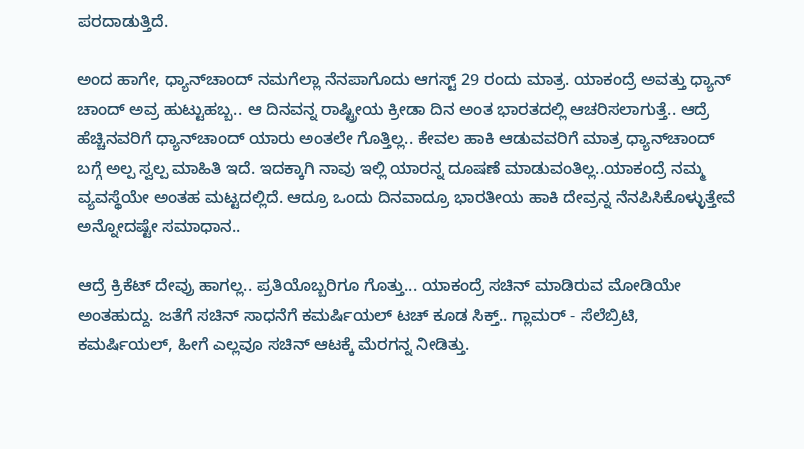ಪರದಾಡುತ್ತಿದೆ.

ಅಂದ ಹಾಗೇ, ಧ್ಯಾನ್‌ಚಾಂದ್‌ ನಮಗೆಲ್ಲಾ ನೆನಪಾಗೊದು ಆಗಸ್ಟ್‌ 29 ರಂದು ಮಾತ್ರ. ಯಾಕಂದ್ರೆ ಅವತ್ತು ಧ್ಯಾನ್ ಚಾಂದ್‌ ಅವ್ರ ಹುಟ್ಟುಹಬ್ಬ.. ಆ ದಿನವನ್ನ ರಾಷ್ಟ್ರೀಯ ಕ್ರೀಡಾ ದಿನ ಅಂತ ಭಾರತದಲ್ಲಿ ಆಚರಿಸಲಾಗುತ್ತೆ.. ಆದ್ರೆ ಹೆಚ್ಚಿನವರಿಗೆ ಧ್ಯಾನ್‌ಚಾಂದ್‌ ಯಾರು ಅಂತಲೇ ಗೊತ್ತಿಲ್ಲ.. ಕೇವಲ ಹಾಕಿ ಆಡುವವರಿಗೆ ಮಾತ್ರ ಧ್ಯಾನ್‌ಚಾಂದ್‌ ಬಗ್ಗೆ ಅಲ್ಪ ಸ್ವಲ್ಪ ಮಾಹಿತಿ ಇದೆ. ಇದಕ್ಕಾಗಿ ನಾವು ಇಲ್ಲಿ ಯಾರನ್ನ ದೂಷಣೆ ಮಾಡುವಂತಿಲ್ಲ..ಯಾಕಂದ್ರೆ ನಮ್ಮ ವ್ಯವಸ್ಥೆಯೇ ಅಂತಹ ಮಟ್ಟದಲ್ಲಿದೆ. ಆದ್ರೂ ಒಂದು ದಿನವಾದ್ರೂ ಭಾರತೀಯ ಹಾಕಿ ದೇವ್ರನ್ನ ನೆನಪಿಸಿಕೊಳ್ಳುತ್ತೇವೆ ಅನ್ನೋದಷ್ಟೇ ಸಮಾಧಾನ..

ಆದ್ರೆ ಕ್ರಿಕೆಟ್‌ ದೇವ್ರು ಹಾಗಲ್ಲ.. ಪ್ರತಿಯೊಬ್ಬರಿಗೂ ಗೊತ್ತು... ಯಾಕಂದ್ರೆ ಸಚಿನ್‌ ಮಾಡಿರುವ ಮೋಡಿಯೇ ಅಂತಹುದ್ದು. ಜತೆಗೆ ಸಚಿನ್‌ ಸಾಧನೆಗೆ ಕಮರ್ಷಿಯಲ್‌ ಟಚ್‌ ಕೂಡ ಸಿಕ್ತ್‌.. ಗ್ಲಾಮರ್‌ - ಸೆಲೆಬ್ರಿಟಿ, ಕಮರ್ಷಿಯಲ್‌, ಹೀಗೆ ಎಲ್ಲವೂ ಸಚಿನ್ ಆಟಕ್ಕೆ ಮೆರಗನ್ನ ನೀಡಿತ್ತು.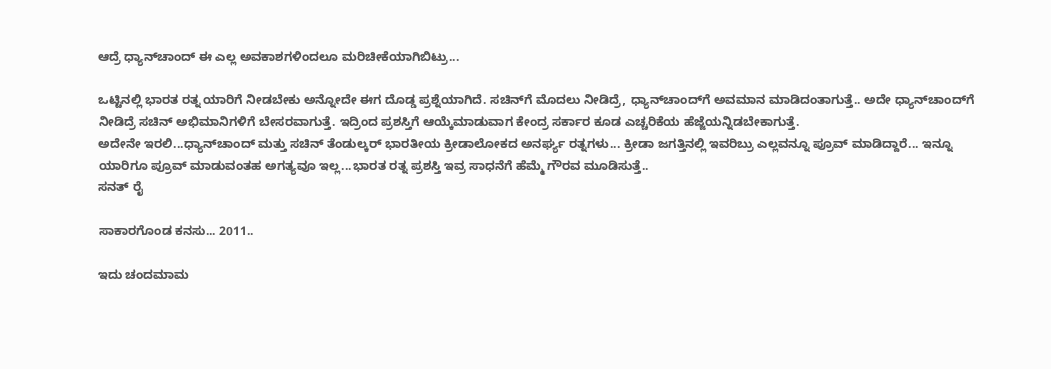ಆದ್ರೆ ಧ್ಯಾನ್‌ಚಾಂದ್‌ ಈ ಎಲ್ಲ ಅವಕಾಶಗಳಿಂದಲೂ ಮರಿಚೀಕೆಯಾಗಿಬಿಟ್ರು...

ಒಟ್ಟಿನಲ್ಲಿ ಭಾರತ ರತ್ನ ಯಾರಿಗೆ ನೀಡಬೇಕು ಅನ್ನೋದೇ ಈಗ ದೊಡ್ಡ ಪ್ರಶ್ನೆಯಾಗಿದೆ. ಸಚಿನ್‌ಗೆ ಮೊದಲು ನೀಡಿದ್ರೆ, ಧ್ಯಾನ್‌ಚಾಂದ್‌ಗೆ ಅವಮಾನ ಮಾಡಿದಂತಾಗುತ್ತೆ.. ಅದೇ ಧ್ಯಾನ್‌ಚಾಂದ್‌ಗೆ ನೀಡಿದ್ರೆ ಸಚಿನ್‌ ಅಭಿಮಾನಿಗಳಿಗೆ ಬೇಸರವಾಗುತ್ತೆ. ಇದ್ರಿಂದ ಪ್ರಶಸ್ತಿಗೆ ಆಯ್ಕೆಮಾಡುವಾಗ ಕೇಂದ್ರ ಸರ್ಕಾರ ಕೂಡ ಎಚ್ಚರಿಕೆಯ ಹೆಜ್ಜೆಯನ್ನಿಡಬೇಕಾಗುತ್ತೆ.
ಅದೇನೇ ಇರಲಿ...ಧ್ಯಾನ್‌ಚಾಂದ್‌ ಮತ್ತು ಸಚಿನ್ ತೆಂಡುಲ್ಕರ್‌ ಭಾರತೀಯ ಕ್ರೀಡಾಲೋಕದ ಅನರ್ಘ್ಯ ರತ್ನಗಳು... ಕ್ರೀಡಾ ಜಗತ್ತಿನಲ್ಲಿ ಇವರಿಬ್ರು ಎಲ್ಲವನ್ನೂ ಪ್ರೂವ್‌ ಮಾಡಿದ್ದಾರೆ... ಇನ್ನೂ ಯಾರಿಗೂ ಪ್ರೂವ್‌ ಮಾಡುವಂತಹ ಅಗತ್ಯವೂ ಇಲ್ಲ...ಭಾರತ ರತ್ನ ಪ್ರಶಸ್ತಿ ಇವ್ರ ಸಾಧನೆಗೆ ಹೆಮ್ಮೆ ಗೌರವ ಮೂಡಿಸುತ್ತೆ..
ಸನತ್ ರೈ

ಸಾಕಾರಗೊಂಡ ಕನಸು... 2011..

ಇದು ಚಂದಮಾಮ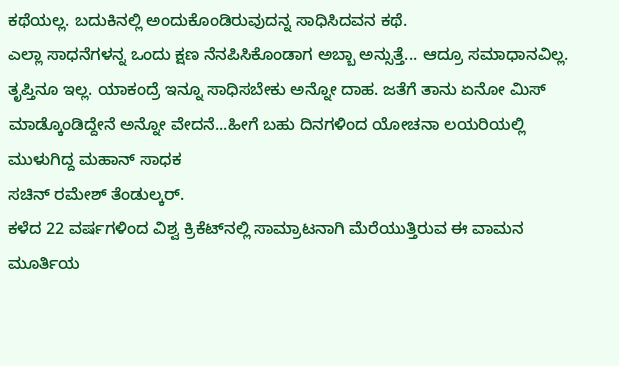ಕಥೆಯಲ್ಲ. ಬದುಕಿನಲ್ಲಿ ಅಂದುಕೊಂಡಿರುವುದನ್ನ ಸಾಧಿಸಿದವನ ಕಥೆ.
ಎಲ್ಲಾ ಸಾಧನೆಗಳನ್ನ ಒಂದು ಕ್ಷಣ ನೆನಪಿಸಿಕೊಂಡಾಗ ಅಬ್ಬಾ ಅನ್ಸುತ್ತೆ... ಆದ್ರೂ ಸಮಾಧಾನವಿಲ್ಲ. ತೃಪ್ತಿನೂ ಇಲ್ಲ. ಯಾಕಂದ್ರೆ ಇನ್ನೂ ಸಾಧಿಸಬೇಕು ಅನ್ನೋ ದಾಹ. ಜತೆಗೆ ತಾನು ಏನೋ ಮಿಸ್ ಮಾಡ್ಕೊಂಡಿದ್ದೇನೆ ಅನ್ನೋ ವೇದನೆ...ಹೀಗೆ ಬಹು ದಿನಗಳಿಂದ ಯೋಚನಾ ಲಯರಿಯಲ್ಲಿ ಮುಳುಗಿದ್ದ ಮಹಾನ್‌ ಸಾಧಕ
ಸಚಿನ್ ರಮೇಶ್‌ ತೆಂಡುಲ್ಕರ್‌.
ಕಳೆದ 22 ವರ್ಷಗಳಿಂದ ವಿಶ್ವ ಕ್ರಿಕೆಟ್‌ನಲ್ಲಿ ಸಾಮ್ರಾಟನಾಗಿ ಮೆರೆಯುತ್ತಿರುವ ಈ ವಾಮನ ಮೂರ್ತಿಯ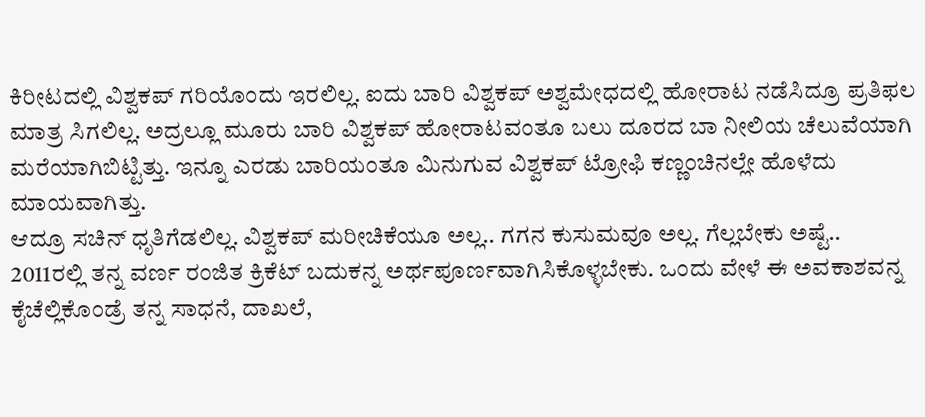ಕಿರೀಟದಲ್ಲಿ ವಿಶ್ವಕಪ್‌ ಗರಿಯೊಂದು ಇರಲಿಲ್ಲ. ಐದು ಬಾರಿ ವಿಶ್ವಕಪ್‌ ಅಶ್ವಮೇಧದಲ್ಲಿ ಹೋರಾಟ ನಡೆಸಿದ್ರೂ ಪ್ರತಿಫಲ ಮಾತ್ರ ಸಿಗಲಿಲ್ಲ. ಅದ್ರಲ್ಲೂ ಮೂರು ಬಾರಿ ವಿಶ್ವಕಪ್‌ ಹೋರಾಟವಂತೂ ಬಲು ದೂರದ ಬಾ ನೀಲಿಯ ಚೆಲುವೆಯಾಗಿ ಮರೆಯಾಗಿಬಿಟ್ಟಿತ್ತು. ಇನ್ನೂ ಎರಡು ಬಾರಿಯಂತೂ ಮಿನುಗುವ ವಿಶ್ವಕಪ್‌ ಟ್ರೋಫಿ ಕಣ್ಣಂಚಿನಲ್ಲೇ ಹೊಳೆದು ಮಾಯವಾಗಿತ್ತು.
ಆದ್ರೂ ಸಚಿನ್‌ ಧೃತಿಗೆಡಲಿಲ್ಲ. ವಿಶ್ವಕಪ್‌ ಮರೀಚಿಕೆಯೂ ಅಲ್ಲ.. ಗಗನ ಕುಸುಮವೂ ಅಲ್ಲ. ಗೆಲ್ಲಬೇಕು ಅಷ್ಟೆ.. 2011ರಲ್ಲಿ ತನ್ನ ವರ್ಣ ರಂಜಿತ ಕ್ರಿಕೆಟ್‌ ಬದುಕನ್ನ ಅರ್ಥಪೂರ್ಣವಾಗಿಸಿಕೊಳ್ಳಬೇಕು. ಒಂದು ವೇಳೆ ಈ ಅವಕಾಶವನ್ನ ಕೈಚೆಲ್ಲಿಕೊಂಡ್ರೆ ತನ್ನ ಸಾಧನೆ, ದಾಖಲೆ,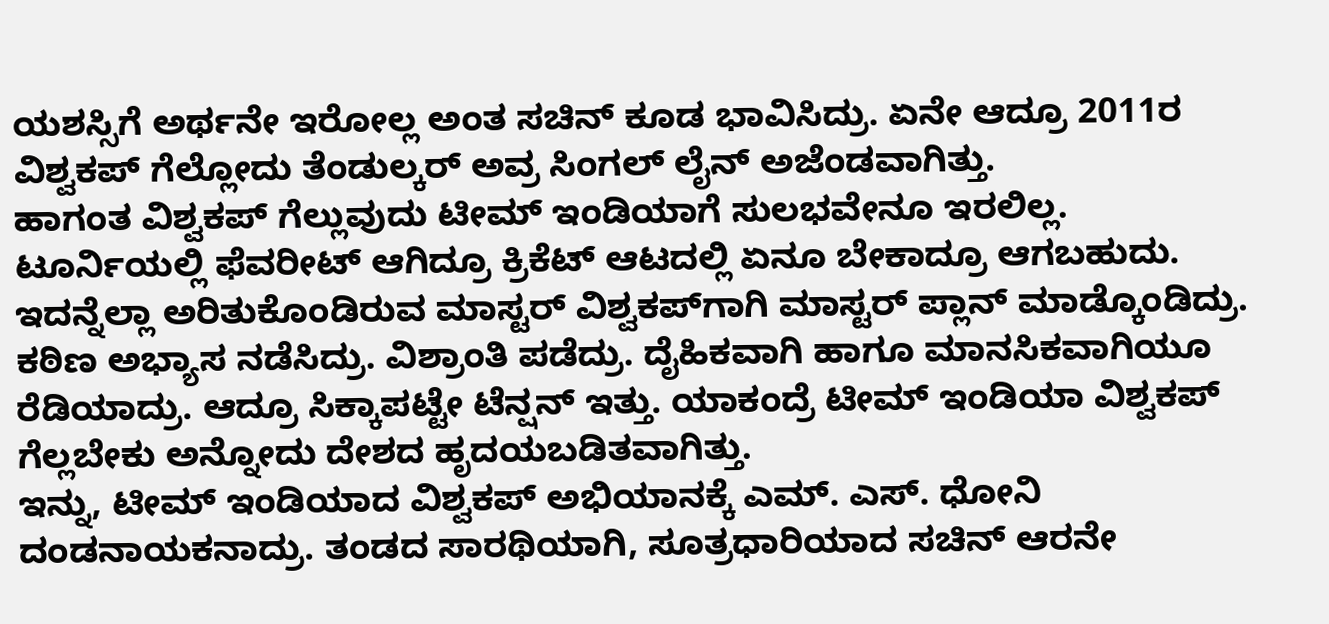ಯಶಸ್ಸಿಗೆ ಅರ್ಥನೇ ಇರೋಲ್ಲ ಅಂತ ಸಚಿನ್‌ ಕೂಡ ಭಾವಿಸಿದ್ರು. ಏನೇ ಆದ್ರೂ 2011ರ ವಿಶ್ವಕಪ್‌ ಗೆಲ್ಲೋದು ತೆಂಡುಲ್ಕರ್‌ ಅವ್ರ ಸಿಂಗಲ್‌ ಲೈನ್‌ ಅಜೆಂಡವಾಗಿತ್ತು.
ಹಾಗಂತ ವಿಶ್ವಕಪ್‌ ಗೆಲ್ಲುವುದು ಟೀಮ್ ಇಂಡಿಯಾಗೆ ಸುಲಭವೇನೂ ಇರಲಿಲ್ಲ. ಟೂರ್ನಿಯಲ್ಲಿ ಫೆವರೀಟ್‌ ಆಗಿದ್ರೂ ಕ್ರಿಕೆಟ್‌ ಆಟದಲ್ಲಿ ಏನೂ ಬೇಕಾದ್ರೂ ಆಗಬಹುದು. ಇದನ್ನೆಲ್ಲಾ ಅರಿತುಕೊಂಡಿರುವ ಮಾಸ್ಟರ್‌ ವಿಶ್ವಕಪ್‌ಗಾಗಿ ಮಾಸ್ಟರ್‌ ಪ್ಲಾನ್‌ ಮಾಡ್ಕೊಂಡಿದ್ರು. ಕಠಿಣ ಅಭ್ಯಾಸ ನಡೆಸಿದ್ರು. ವಿಶ್ರಾಂತಿ ಪಡೆದ್ರು. ದೈಹಿಕವಾಗಿ ಹಾಗೂ ಮಾನಸಿಕವಾಗಿಯೂ ರೆಡಿಯಾದ್ರು. ಆದ್ರೂ ಸಿಕ್ಕಾಪಟ್ಟೇ ಟೆನ್ಷನ್‌ ಇತ್ತು. ಯಾಕಂದ್ರೆ ಟೀಮ್‌ ಇಂಡಿಯಾ ವಿಶ್ವಕಪ್‌ ಗೆಲ್ಲಬೇಕು ಅನ್ನೋದು ದೇಶದ ಹೃದಯಬಡಿತವಾಗಿತ್ತು.
ಇನ್ನು, ಟೀಮ್ ಇಂಡಿಯಾದ ವಿಶ್ವಕಪ್‌ ಅಭಿಯಾನಕ್ಕೆ ಎಮ್‌. ಎಸ್‌. ಧೋನಿ ದಂಡನಾಯಕನಾದ್ರು. ತಂಡದ ಸಾರಥಿಯಾಗಿ, ಸೂತ್ರಧಾರಿಯಾದ ಸಚಿನ್ ಆರನೇ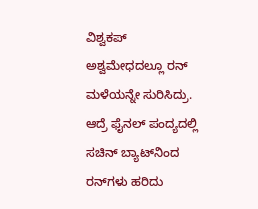ವಿಶ್ವಕಪ್‌ ಅಶ್ವಮೇಧದಲ್ಲೂ ರನ್‌ ಮಳೆಯನ್ನೇ ಸುರಿಸಿದ್ರು. ಆದ್ರೆ ಫೈನಲ್‌ ಪಂದ್ಯದಲ್ಲಿ ಸಚಿನ್‌ ಬ್ಯಾಟ್‌ನಿಂದ ರನ್‌ಗಳು ಹರಿದು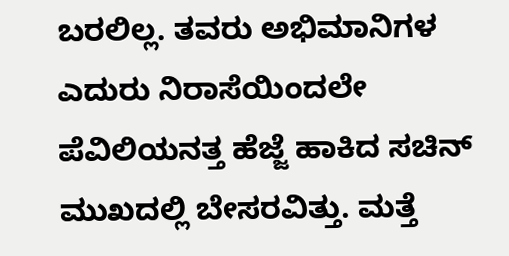ಬರಲಿಲ್ಲ. ತವರು ಅಭಿಮಾನಿಗಳ ಎದುರು ನಿರಾಸೆಯಿಂದಲೇ ಪೆವಿಲಿಯನತ್ತ ಹೆಜ್ಜೆ ಹಾಕಿದ ಸಚಿನ್‌ ಮುಖದಲ್ಲಿ ಬೇಸರವಿತ್ತು. ಮತ್ತೆ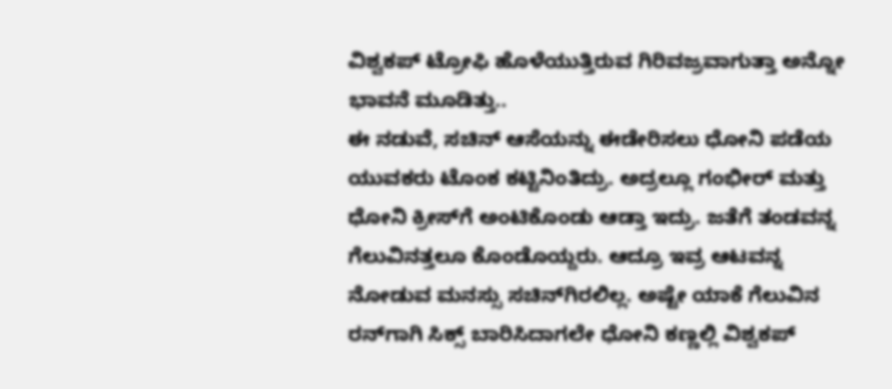ವಿಶ್ವಕಪ್‌ ಟ್ರೋಫಿ ಹೊಳೆಯುತ್ತಿರುವ ಗಿರಿವಜ್ರವಾಗುತ್ತಾ ಅನ್ನೋ ಭಾವನೆ ಮೂಡಿತ್ತು..
ಈ ನಡುವೆ, ಸಚಿನ್‌ ಆಸೆಯನ್ನು ಈಡೇರಿಸಲು ಧೋನಿ ಪಡೆಯ ಯುವಕರು ಟೊಂಕ ಕಟ್ಟಿನಿಂತಿದ್ರು. ಅದ್ರಲ್ಲೂ ಗಂಭೀರ್‌ ಮತ್ತು ಧೋನಿ ಕ್ರೀಸ್‌ಗೆ ಅಂಟಿಕೊಂಡು ಆಡ್ತಾ ಇದ್ರು. ಜತೆಗೆ ತಂಡವನ್ನ ಗೆಲುವಿನತ್ತಲೂ ಕೊಂಡೊಯ್ದರು. ಆದ್ರೂ ಇವ್ರ ಆಟವನ್ನ ನೋಡುವ ಮನಸ್ಸು ಸಚಿನ್‌ಗಿರಲಿಲ್ಲ. ಅಷ್ಟೇ ಯಾಕೆ ಗೆಲುವಿನ ರನ್‌ಗಾಗಿ ಸಿಕ್ಸ್‌ ಬಾರಿಸಿದಾಗಲೇ ಧೋನಿ ಕಣ್ಣಲ್ಲಿ ವಿಶ್ವಕಪ್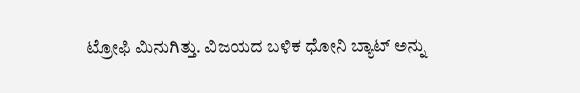ಟ್ರೋಫಿ ಮಿನುಗಿತ್ತು. ವಿಜಯದ ಬಳಿಕ ಧೋನಿ ಬ್ಯಾಟ್‌ ಅನ್ನು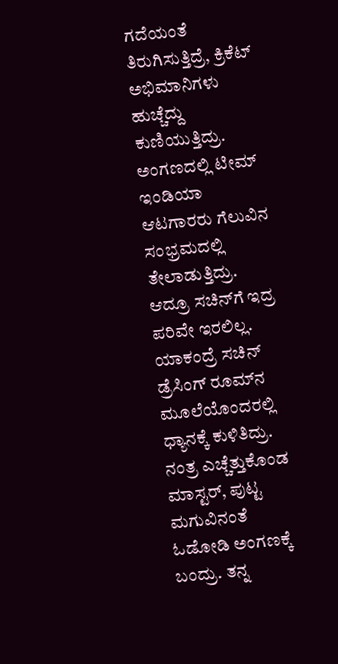ಗದೆಯಂತೆ ತಿರುಗಿಸುತ್ತಿದ್ರೆ, ಕ್ರಿಕೆಟ್‌ ಅಭಿಮಾನಿಗಳು ಹುಚ್ಚೆದ್ದು ಕುಣಿಯುತ್ತಿದ್ರು. ಅಂಗಣದಲ್ಲಿ ಟೀಮ್ ಇಂಡಿಯಾ ಆಟಗಾರರು ಗೆಲುವಿನ ಸಂಭ್ರಮದಲ್ಲಿ ತೇಲಾಡುತ್ತಿದ್ರು.
ಆದ್ರೂ ಸಚಿನ್‌ಗೆ ಇದ್ರ ಪರಿವೇ ಇರಲಿಲ್ಲ. ಯಾಕಂದ್ರೆ ಸಚಿನ್ ಡ್ರೆಸಿಂಗ್‌ ರೂಮ್‌ನ ಮೂಲೆಯೊಂದರಲ್ಲಿ ಧ್ಯಾನಕ್ಕೆ ಕುಳಿತಿದ್ರು. ನಂತ್ರ ಎಚ್ಚೆತ್ತುಕೊಂಡ ಮಾಸ್ಟರ್‌, ಪುಟ್ಟ ಮಗುವಿನಂತೆ ಓಡೋಡಿ ಅಂಗಣಕ್ಕೆ ಬಂದ್ರು. ತನ್ನ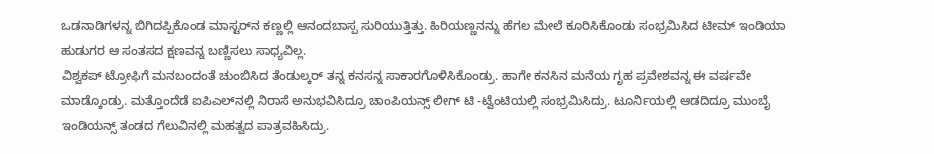ಒಡನಾಡಿಗಳನ್ನ ಬಿಗಿದಪ್ಪಿಕೊಂಡ ಮಾಸ್ಟರ್‌ನ ಕಣ್ಣಲ್ಲಿ ಆನಂದಬಾಸ್ಪ ಸುರಿಯುತ್ತಿತ್ತು. ಹಿರಿಯಣ್ಣನನ್ನು ಹೆಗಲ ಮೇಲೆ ಕೂರಿಸಿಕೊಂಡು ಸಂಭ್ರಮಿಸಿದ ಟೀಮ್ ಇಂಡಿಯಾ ಹುಡುಗರ ಆ ಸಂತಸದ ಕ್ಷಣವನ್ನ ಬಣ್ಣಿಸಲು ಸಾಧ್ಯವಿಲ್ಲ.
ವಿಶ್ವಕಪ್‌ ಟ್ರೋಫಿಗೆ ಮನಬಂದಂತೆ ಚುಂಬಿಸಿದ ತೆಂಡುಲ್ಕರ್‌ ತನ್ನ ಕನಸನ್ನ ಸಾಕಾರಗೊಳಿಸಿಕೊಂಡ್ರು. ಹಾಗೇ ಕನಸಿನ ಮನೆಯ ಗೃಹ ಪ್ರವೇಶವನ್ನ ಈ ವರ್ಷವೇ ಮಾಡ್ಕೊಂಡ್ರು. ಮತ್ತೊಂದೆಡೆ ಐಪಿಎಲ್‌ನಲ್ಲಿ ನಿರಾಸೆ ಅನುಭವಿಸಿದ್ರೂ ಚಾಂಪಿಯನ್ಸ್‌ ಲೀಗ್‌ ಟಿ -ಟ್ವೆಂಟಿಯಲ್ಲಿ ಸಂಭ್ರಮಿಸಿದ್ರು. ಟೂರ್ನಿಯಲ್ಲಿ ಆಡದಿದ್ರೂ ಮುಂಬೈ ಇಂಡಿಯನ್ಸ್‌ ತಂಡದ ಗೆಲುವಿನಲ್ಲಿ ಮಹತ್ವದ ಪಾತ್ರವಹಿಸಿದ್ರು.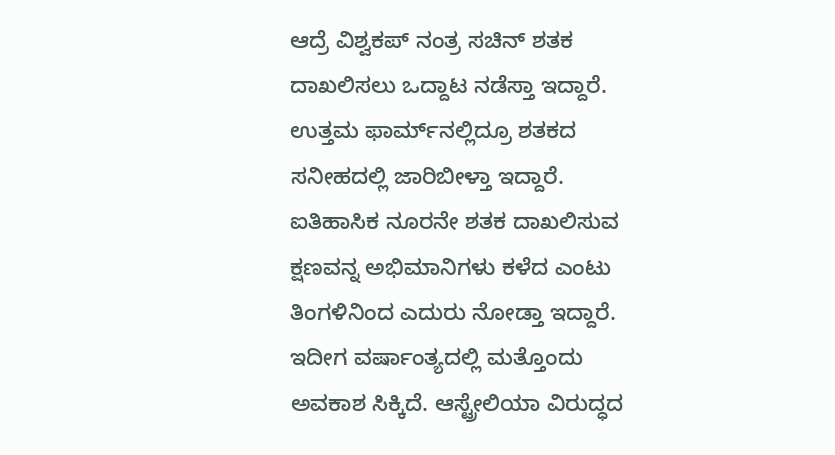ಆದ್ರೆ ವಿಶ್ವಕಪ್‌ ನಂತ್ರ ಸಚಿನ್‌ ಶತಕ ದಾಖಲಿಸಲು ಒದ್ದಾಟ ನಡೆಸ್ತಾ ಇದ್ದಾರೆ. ಉತ್ತಮ ಫಾರ್ಮ್‌ನಲ್ಲಿದ್ರೂ ಶತಕದ ಸನೀಹದಲ್ಲಿ ಜಾರಿಬೀಳ್ತಾ ಇದ್ದಾರೆ. ಐತಿಹಾಸಿಕ ನೂರನೇ ಶತಕ ದಾಖಲಿಸುವ ಕ್ಷಣವನ್ನ ಅಭಿಮಾನಿಗಳು ಕಳೆದ ಎಂಟು ತಿಂಗಳಿನಿಂದ ಎದುರು ನೋಡ್ತಾ ಇದ್ದಾರೆ. ಇದೀಗ ವರ್ಷಾಂತ್ಯದಲ್ಲಿ ಮತ್ತೊಂದು ಅವಕಾಶ ಸಿಕ್ಕಿದೆ. ಆಸ್ಟ್ರೇಲಿಯಾ ವಿರುದ್ಧದ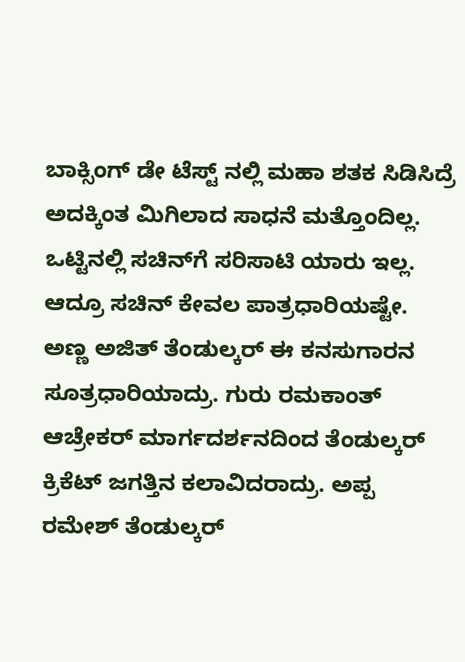ಬಾಕ್ಸಿಂಗ್‌ ಡೇ ಟೆಸ್ಟ್‌ ನಲ್ಲಿ ಮಹಾ ಶತಕ ಸಿಡಿಸಿದ್ರೆ ಅದಕ್ಕಿಂತ ಮಿಗಿಲಾದ ಸಾಧನೆ ಮತ್ತೊಂದಿಲ್ಲ.
ಒಟ್ಟಿನಲ್ಲಿ ಸಚಿನ್‌ಗೆ ಸರಿಸಾಟಿ ಯಾರು ಇಲ್ಲ. ಆದ್ರೂ ಸಚಿನ್‌ ಕೇವಲ ಪಾತ್ರಧಾರಿಯಷ್ಟೇ. ಅಣ್ಣ ಅಜಿತ್‌ ತೆಂಡುಲ್ಕರ್‌ ಈ ಕನಸುಗಾರನ ಸೂತ್ರಧಾರಿಯಾದ್ರು. ಗುರು ರಮಕಾಂತ್‌ ಆಚ್ರೇಕರ್‌ ಮಾರ್ಗದರ್ಶನದಿಂದ ತೆಂಡುಲ್ಕರ್‌ ಕ್ರಿಕೆಟ್‌ ಜಗತ್ತಿನ ಕಲಾವಿದರಾದ್ರು. ಅಪ್ಪ ರಮೇಶ್‌ ತೆಂಡುಲ್ಕರ್‌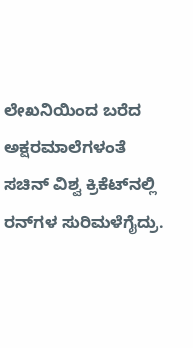ಲೇಖನಿಯಿಂದ ಬರೆದ ಅಕ್ಷರಮಾಲೆಗಳಂತೆ ಸಚಿನ್ ವಿಶ್ವ ಕ್ರಿಕೆಟ್‌ನಲ್ಲಿ ರನ್‌ಗಳ ಸುರಿಮಳೆಗೈದ್ರು.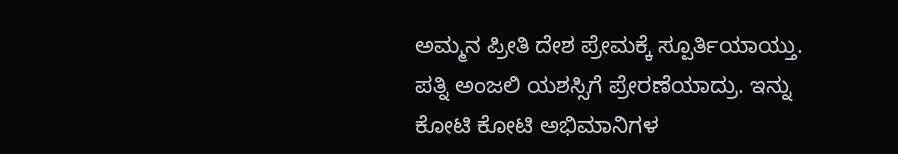ಅಮ್ಮನ ಪ್ರೀತಿ ದೇಶ ಪ್ರೇಮಕ್ಕೆ ಸ್ಪೂರ್ತಿಯಾಯ್ತು. ಪತ್ನಿ ಅಂಜಲಿ ಯಶಸ್ಸಿಗೆ ಪ್ರೇರಣೆಯಾದ್ರು. ಇನ್ನು ಕೋಟಿ ಕೋಟಿ ಅಭಿಮಾನಿಗಳ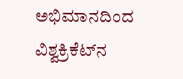ಅಭಿಮಾನದಿಂದ ವಿಶ್ವಕ್ರಿಕೆಟ್‌ನ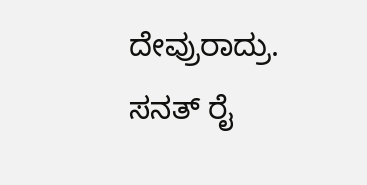ದೇವ್ರುರಾದ್ರು.
ಸನತ್ ರೈ